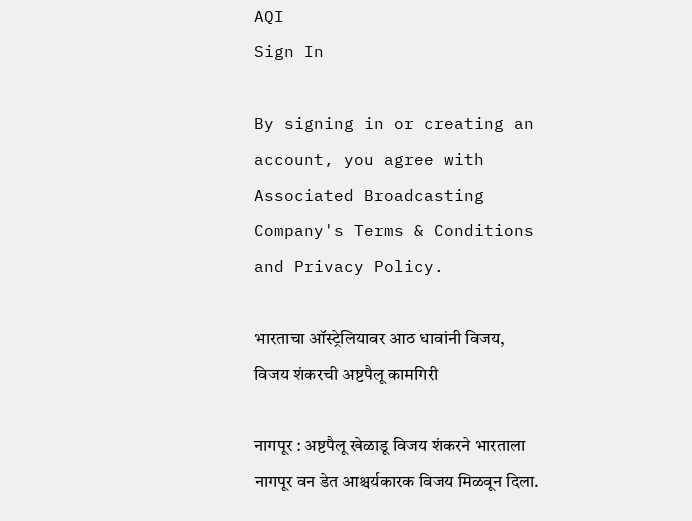AQI
Sign In

By signing in or creating an account, you agree with Associated Broadcasting Company's Terms & Conditions and Privacy Policy.

भारताचा ऑस्ट्रेलियावर आठ धावांनी विजय, विजय शंकरची अष्टपैलू कामगिरी

नागपूर : अष्टपैलू खेळाडू विजय शंकरने भारताला नागपूर वन डेत आश्चर्यकारक विजय मिळवून दिला.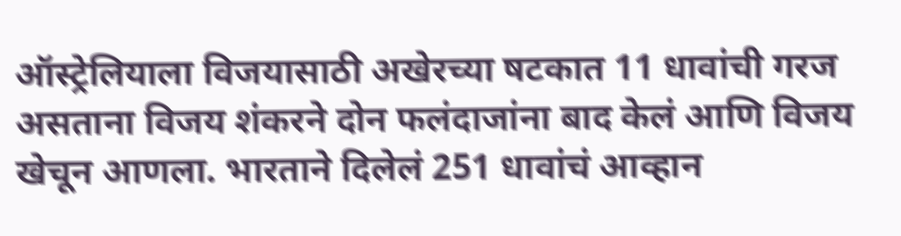ऑस्ट्रेलियाला विजयासाठी अखेरच्या षटकात 11 धावांची गरज असताना विजय शंकरने दोन फलंदाजांना बाद केलं आणि विजय खेचून आणला. भारताने दिलेलं 251 धावांचं आव्हान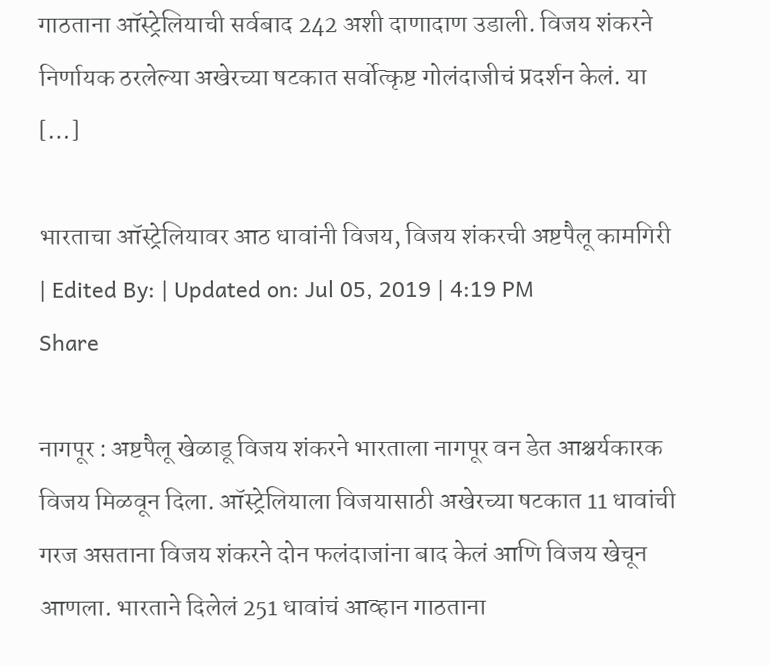गाठताना ऑस्ट्रेलियाची सर्वबाद 242 अशी दाणादाण उडाली. विजय शंकरने निर्णायक ठरलेल्या अखेरच्या षटकात सर्वोत्कृष्ट गोलंदाजीचं प्रदर्शन केलं. या […]

भारताचा ऑस्ट्रेलियावर आठ धावांनी विजय, विजय शंकरची अष्टपैलू कामगिरी
| Edited By: | Updated on: Jul 05, 2019 | 4:19 PM
Share

नागपूर : अष्टपैलू खेळाडू विजय शंकरने भारताला नागपूर वन डेत आश्चर्यकारक विजय मिळवून दिला. ऑस्ट्रेलियाला विजयासाठी अखेरच्या षटकात 11 धावांची गरज असताना विजय शंकरने दोन फलंदाजांना बाद केलं आणि विजय खेचून आणला. भारताने दिलेलं 251 धावांचं आव्हान गाठताना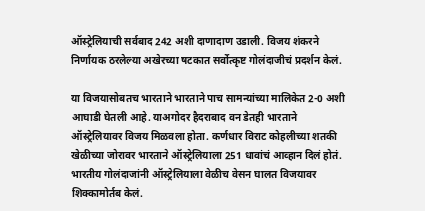ऑस्ट्रेलियाची सर्वबाद 242 अशी दाणादाण उडाली. विजय शंकरने निर्णायक ठरलेल्या अखेरच्या षटकात सर्वोत्कृष्ट गोलंदाजीचं प्रदर्शन केलं.

या विजयासोबतच भारताने भारताने पाच सामन्यांच्या मालिकेत 2-0 अशी आघाडी घेतली आहे. याअगोदर हैदराबाद वन डेतही भारताने ऑस्ट्रेलियावर विजय मिळवला होता. कर्णधार विराट कोहलीच्या शतकी खेळीच्या जोरावर भारताने ऑस्ट्रेलियाला 251 धावांचं आव्हान दिलं होतं. भारतीय गोलंदाजांनी ऑस्ट्रेलियाला वेळीच वेसन घालत विजयावर शिक्कामोर्तब केलं.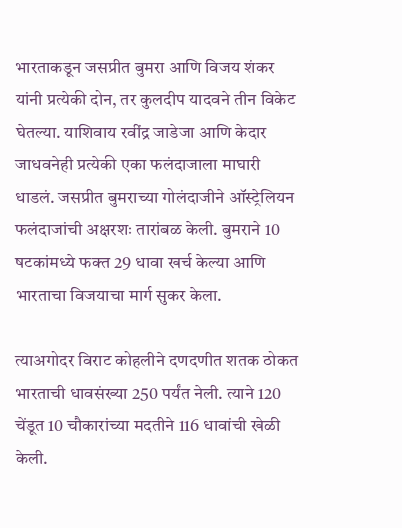भारताकडून जसप्रीत बुमरा आणि विजय शंकर यांनी प्रत्येकी दोन, तर कुलदीप यादवने तीन विकेट घेतल्या. याशिवाय रवींद्र जाडेजा आणि केदार जाधवनेही प्रत्येकी एका फलंदाजाला माघारी धाडलं. जसप्रीत बुमराच्या गोलंदाजीने ऑस्ट्रेलियन फलंदाजांची अक्षरशः तारांबळ केली. बुमराने 10 षटकांमध्ये फक्त 29 धावा खर्च केल्या आणि भारताचा विजयाचा मार्ग सुकर केला.

त्याअगोदर विराट कोहलीने दणदणीत शतक ठोकत भारताची धावसंख्या 250 पर्यंत नेली. त्याने 120 चेंडूत 10 चौकारांच्या मदतीने 116 धावांची खेळी केली.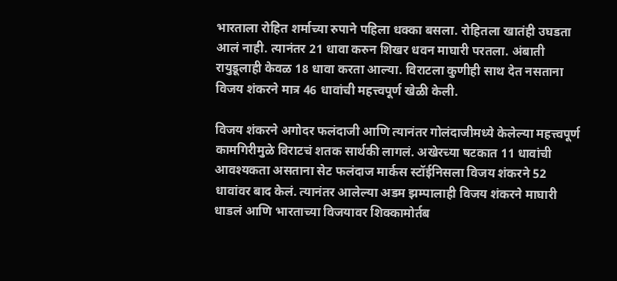भारताला रोहित शर्माच्या रुपाने पहिला धक्का बसला. रोहितला खातंही उघडता आलं नाही. त्यानंतर 21 धावा करुन शिखर धवन माघारी परतला. अंबाती रायुडूलाही केवळ 18 धावा करता आल्या. विराटला कुणीही साथ देत नसताना विजय शंकरने मात्र 46 धावांची महत्त्वपूर्ण खेळी केली.

विजय शंकरने अगोदर फलंदाजी आणि त्यानंतर गोलंदाजीमध्ये केलेल्या महत्त्वपूर्ण कामगिरीमुळे विराटचं शतक सार्थकी लागलं. अखेरच्या षटकात 11 धावांची आवश्यकता असताना सेट फलंदाज मार्कस स्टॉईनिसला विजय शंकरने 52 धावांवर बाद केलं. त्यानंतर आलेल्या अडम झम्पालाही विजय शंकरने माघारी धाडलं आणि भारताच्या विजयावर शिक्कामोर्तब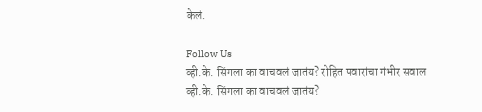केलं.

Follow Us
व्ही.के. सिंगला का वाचवलं जातंय? रोहित पवारांचा गंभीर सवाल
व्ही.के. सिंगला का वाचवलं जातंय?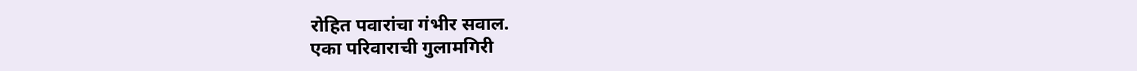रोहित पवारांचा गंभीर सवाल.
एका परिवाराची गुलामगिरी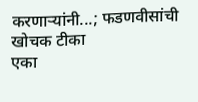करणाऱ्यांनी...; फडणवीसांची खोचक टीका
एका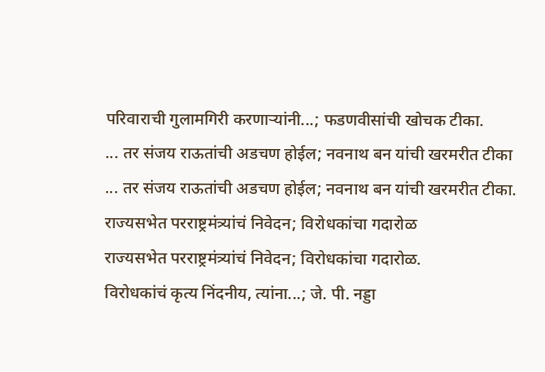परिवाराची गुलामगिरी करणाऱ्यांनी...; फडणवीसांची खोचक टीका.
... तर संजय राऊतांची अडचण होईल; नवनाथ बन यांची खरमरीत टीका
... तर संजय राऊतांची अडचण होईल; नवनाथ बन यांची खरमरीत टीका.
राज्यसभेत परराष्ट्रमंत्र्यांचं निवेदन; विरोधकांचा गदारोळ
राज्यसभेत परराष्ट्रमंत्र्यांचं निवेदन; विरोधकांचा गदारोळ.
विरोधकांचं कृत्य निंदनीय, त्यांना...; जे. पी. नड्डा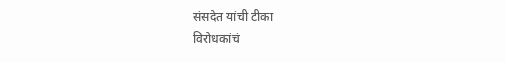संसदेत यांची टीका
विरोधकांचं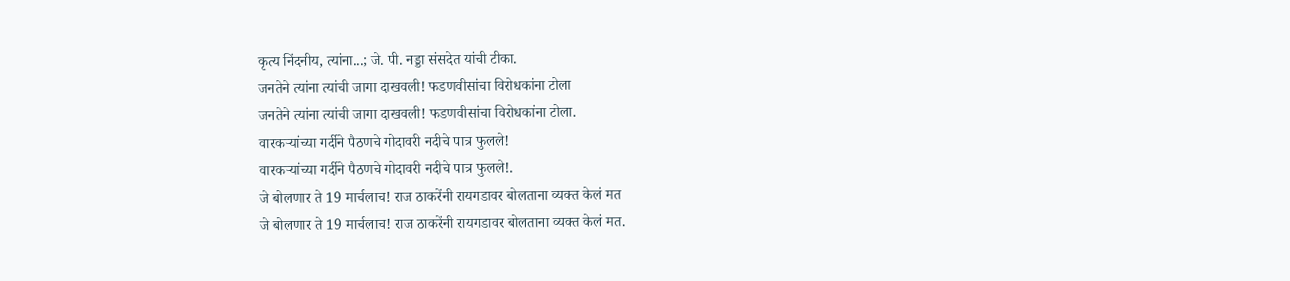कृत्य निंदनीय, त्यांना...; जे. पी. नड्डा संसदेत यांची टीका.
जनतेने त्यांना त्यांची जागा दाखवली! फडणवीसांचा विरोधकांना टोला
जनतेने त्यांना त्यांची जागा दाखवली! फडणवीसांचा विरोधकांना टोला.
वारकऱ्यांच्या गर्दीने पैठणचे गोदावरी नदीचे पात्र फुलले!
वारकऱ्यांच्या गर्दीने पैठणचे गोदावरी नदीचे पात्र फुलले!.
जे बोलणार ते 19 मार्चलाच! राज ठाकरेंनी रायगडावर बोलताना व्यक्त केलं मत
जे बोलणार ते 19 मार्चलाच! राज ठाकरेंनी रायगडावर बोलताना व्यक्त केलं मत.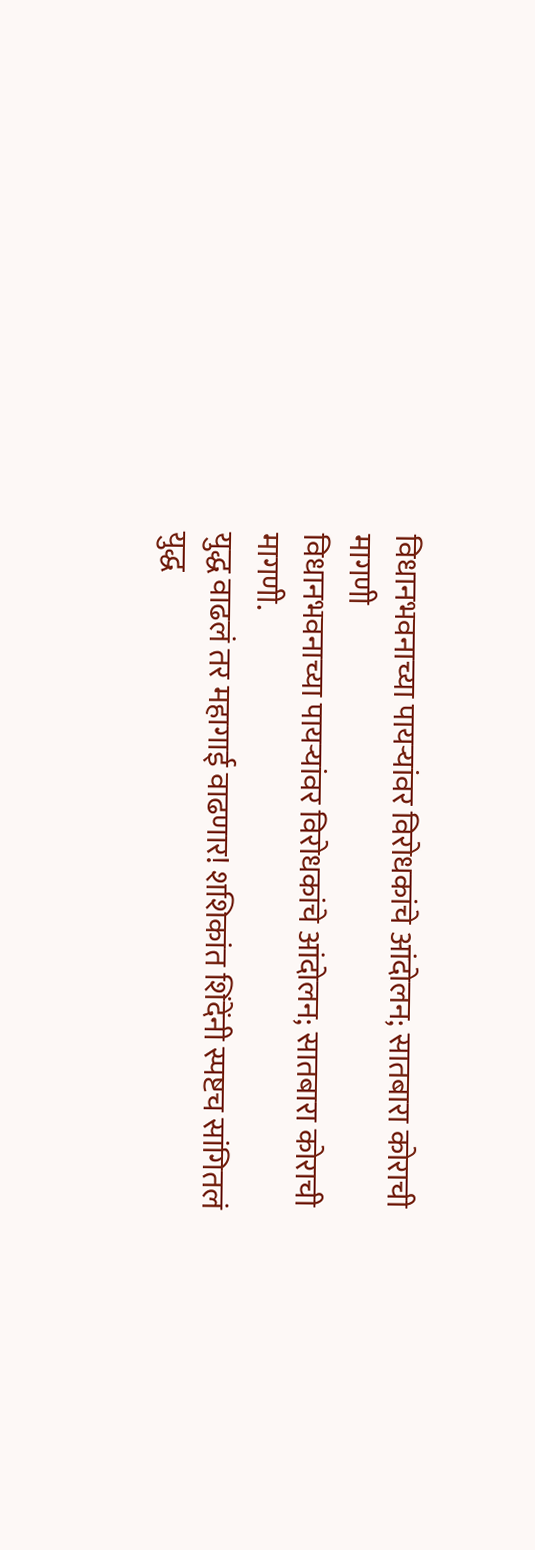विधानभवनाच्या पायऱ्यांवर विरोधकांचे आंदोलन; सातबारा कोराची मागणी
विधानभवनाच्या पायऱ्यांवर विरोधकांचे आंदोलन; सातबारा कोराची मागणी.
युद्ध वाढलं तर महागाई वाढणार! शशिकांत शिंदेंनी स्पष्टच सांगितलं
युद्ध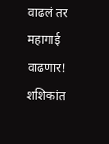वाढलं तर महागाई वाढणार! शशिकांत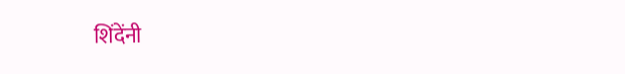शिंदेंनी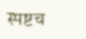स्पष्टच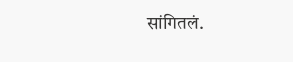सांगितलं.